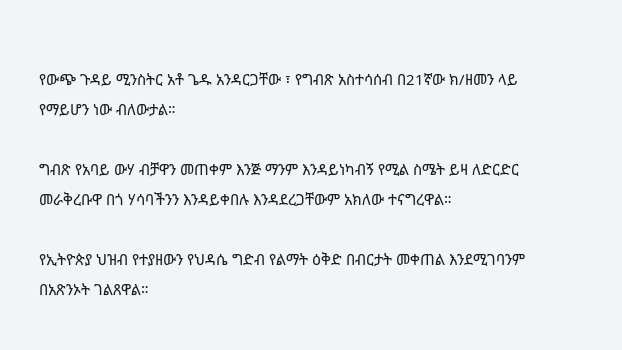የውጭ ጉዳይ ሚንስትር አቶ ጌዱ አንዳርጋቸው ፣ የግብጽ አስተሳሰብ በ21ኛው ክ/ዘመን ላይ የማይሆን ነው ብለውታል።

ግብጽ የአባይ ውሃ ብቻዋን መጠቀም እንጅ ማንም እንዳይነካብኝ የሚል ስሜት ይዛ ለድርድር መራቅረቡዋ በጎ ሃሳባችንን እንዳይቀበሉ እንዳደረጋቸውም አክለው ተናግረዋል።

የኢትዮጵያ ህዝብ የተያዘውን የህዳሴ ግድብ የልማት ዕቅድ በብርታት መቀጠል እንደሚገባንም በአጽንኦት ገልጸዋል።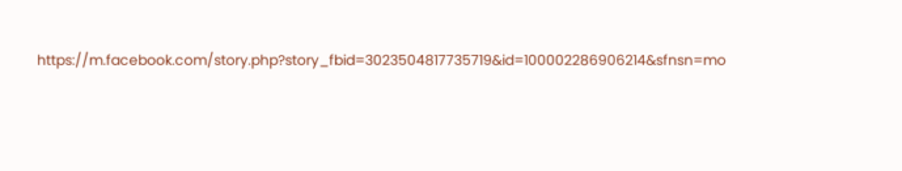https://m.facebook.com/story.php?story_fbid=3023504817735719&id=100002286906214&sfnsn=mo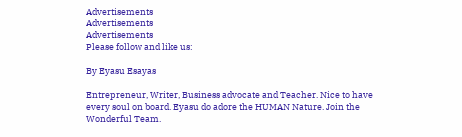Advertisements
Advertisements
Advertisements
Please follow and like us:

By Eyasu Esayas

Entrepreneur, Writer, Business advocate and Teacher. Nice to have every soul on board. Eyasu do adore the HUMAN Nature. Join the Wonderful Team.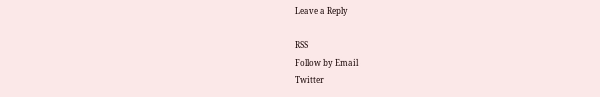Leave a Reply

RSS
Follow by Email
Twitter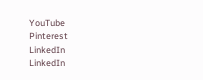YouTube
Pinterest
LinkedIn
LinkedIn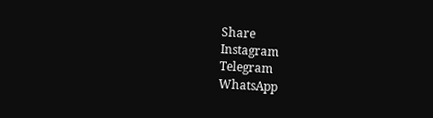Share
Instagram
Telegram
WhatsApp